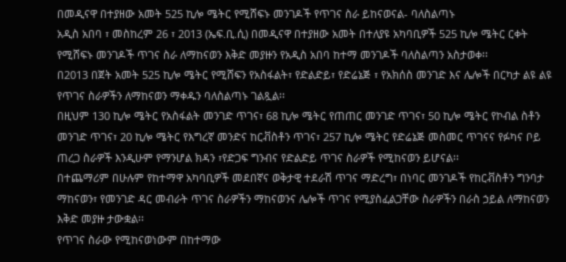በመዲናዋ በተያዘው አመት 525 ኪሎ ሜትር የሚሸፍኑ መንገዶች የጥገና ስራ ይከናወናል- ባለስልጣኑ
አዲስ አበባ ፣ መስከረም 26 ፣ 2013 (ኤፍ.ቢ.ሲ) በመዲናዋ በተያዘው አመት በተለያዩ አካባቢዎች 525 ኪሎ ሜትር ርቀት የሚሸፍኑ መንገዶች ጥገና ስራ ለማከናወን እቅድ መያዙን የአዲስ አበባ ከተማ መንገዶች ባለስልጣን አስታወቀ፡፡
በ2013 በጀት አመት 525 ኪሎ ሜትር የሚሸፍን የአስፋልት፣ የድልድይ፣ የድሬኔጅ ፣ የአክሰስ መንገድ እና ሌሎች በርካታ ልዩ ልዩ የጥገና ስራዎችን ለማከናወን ማቀዱን ባለስልጣኑ ገልጿል፡፡
በዚህም 130 ኪሎ ሜትር የአስፋልት መንገድ ጥገና፣ 68 ኪሎ ሜትር የጠጠር መንገድ ጥገና፣ 50 ኪሎ ሜትር የኮብል ስቶን መንገድ ጥገና፣ 20 ኪሎ ሜትር የእግረኛ መንድና ከርቭስቶን ጥገና፣ 257 ኪሎ ሜትር የድሬኔጅ መስመር ጥገናና የፉካና ቦይ ጠረጋ ስራዎች እንዲሁም የማንሆል ክዳን ፣የድጋፍ ግንብና የድልድይ ጥገና ስራዎች የሚከናወን ይሆናል፡፡
በተጨማሪም በሁሉም የከተማዋ አካባቢዎች መደበኛና ወቅታዊ ተደራሽ ጥገና ማድረግ፣ በነባር መንገዶች የከርቭስቶን ግንባታ ማከናወን፣ የመንገድ ዳር መብራት ጥገና ስራዎችን ማከናወንና ሌሎች ጥገና የሚያስፈልጋቸው ስራዎችን በራስ ኃይል ለማከናወን እቅድ መያዙ ታውቋል፡፡
የጥገና ስራው የሚከናወነውም በከተማው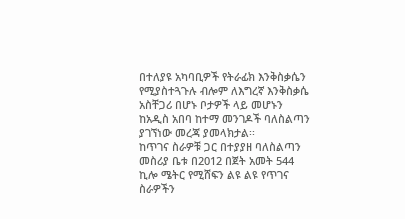በተለያዩ አካባቢዎች የትራፊክ እንቅስቃሴን የሚያስተጓጉሉ ብሎም ለእግረኛ እንቅስቃሴ አስቸጋሪ በሆኑ ቦታዎች ላይ መሆኑን ከአዲስ አበባ ከተማ መንገዶች ባለስልጣን ያገኘነው መረጃ ያመላክታል፡፡
ከጥገና ስራዎቹ ጋር በተያያዘ ባለስልጣን መስሪያ ቤቱ በ2012 በጀት አመት 544 ኪሎ ሜትር የሚሸፍን ልዩ ልዩ የጥገና ስራዎችን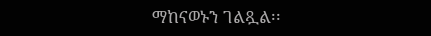ማከናወኑን ገልጿል፡፡